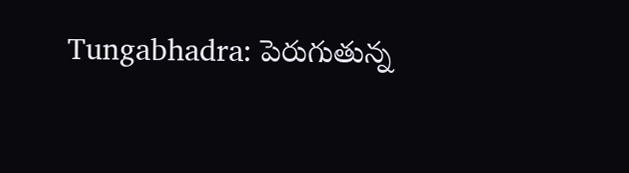Tungabhadra: పెరుగుతున్న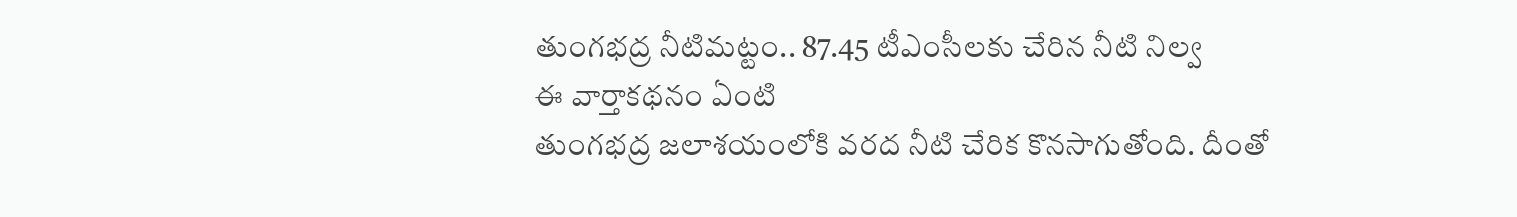తుంగభద్ర నీటిమట్టం.. 87.45 టీఎంసీలకు చేరిన నీటి నిల్వ
ఈ వార్తాకథనం ఏంటి
తుంగభద్ర జలాశయంలోకి వరద నీటి చేరిక కొనసాగుతోంది. దీంతో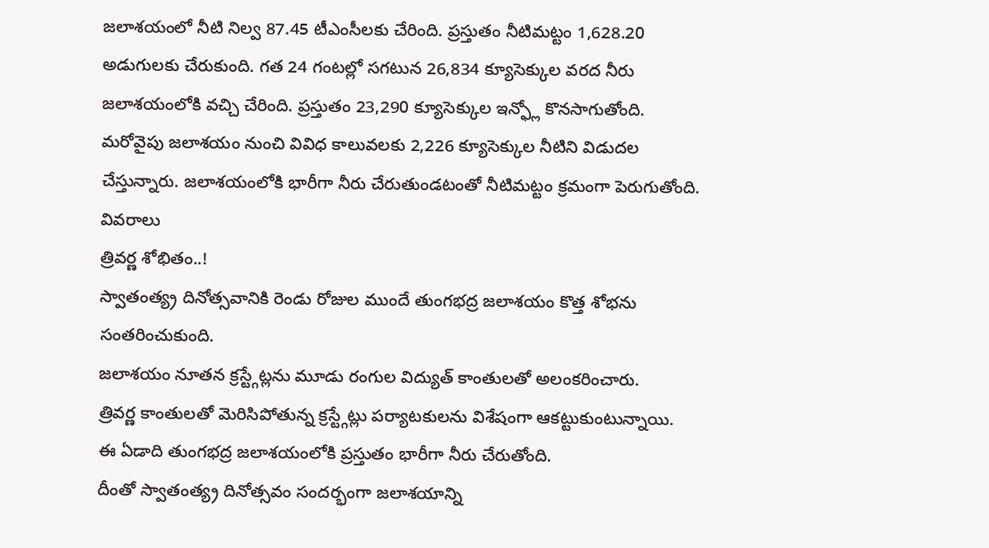జలాశయంలో నీటి నిల్వ 87.45 టీఎంసీలకు చేరింది. ప్రస్తుతం నీటిమట్టం 1,628.20 అడుగులకు చేరుకుంది. గత 24 గంటల్లో సగటున 26,834 క్యూసెక్కుల వరద నీరు జలాశయంలోకి వచ్చి చేరింది. ప్రస్తుతం 23,290 క్యూసెక్కుల ఇన్ఫ్లో కొనసాగుతోంది. మరోవైపు జలాశయం నుంచి వివిధ కాలువలకు 2,226 క్యూసెక్కుల నీటిని విడుదల చేస్తున్నారు. జలాశయంలోకి భారీగా నీరు చేరుతుండటంతో నీటిమట్టం క్రమంగా పెరుగుతోంది.
వివరాలు
త్రివర్ణ శోభితం..!
స్వాతంత్య్ర దినోత్సవానికి రెండు రోజుల ముందే తుంగభద్ర జలాశయం కొత్త శోభను సంతరించుకుంది.
జలాశయం నూతన క్రస్ట్గేట్లను మూడు రంగుల విద్యుత్ కాంతులతో అలంకరించారు.
త్రివర్ణ కాంతులతో మెరిసిపోతున్న క్రస్ట్గేట్లు పర్యాటకులను విశేషంగా ఆకట్టుకుంటున్నాయి.
ఈ ఏడాది తుంగభద్ర జలాశయంలోకి ప్రస్తుతం భారీగా నీరు చేరుతోంది.
దీంతో స్వాతంత్య్ర దినోత్సవం సందర్భంగా జలాశయాన్ని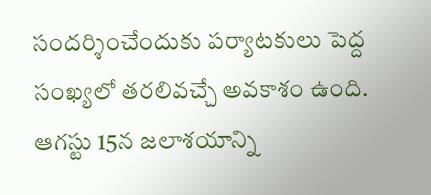సందర్శించేందుకు పర్యాటకులు పెద్ద సంఖ్యలో తరలివచ్చే అవకాశం ఉంది.
ఆగస్టు 15న జలాశయాన్ని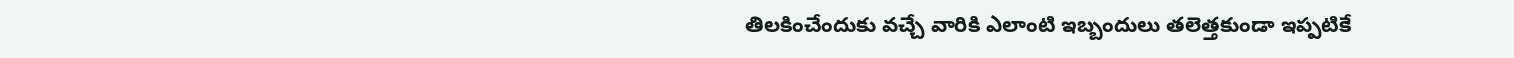తిలకించేందుకు వచ్చే వారికి ఎలాంటి ఇబ్బందులు తలెత్తకుండా ఇప్పటికే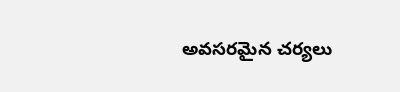అవసరమైన చర్యలు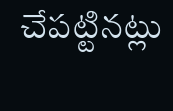చేపట్టినట్లు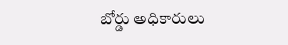బోర్డు అధికారులు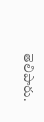తెలిపారు.